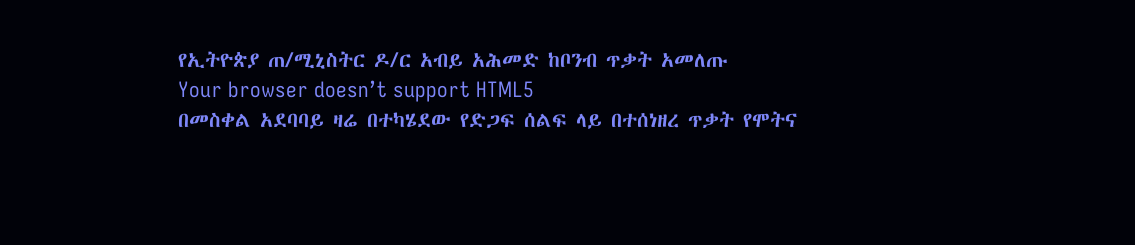የኢትዮጵያ ጠ/ሚኒስትር ዶ/ር አብይ አሕመድ ከቦንብ ጥቃት አመለጡ
Your browser doesn’t support HTML5
በመስቀል አደባባይ ዛሬ በተካሄደው የድጋፍ ሰልፍ ላይ በተሰነዘረ ጥቃት የሞትና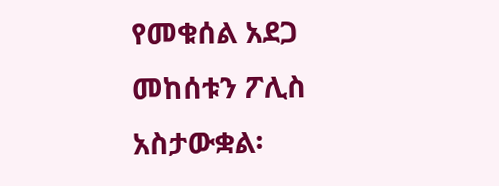የመቁሰል አደጋ መከሰቱን ፖሊስ አስታውቋል፡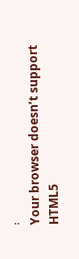፡
Your browser doesn’t support HTML5